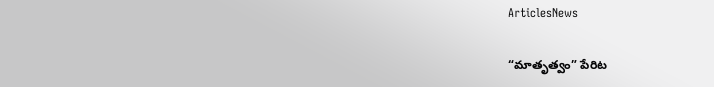ArticlesNews

“మాతృత్వం” పేరిట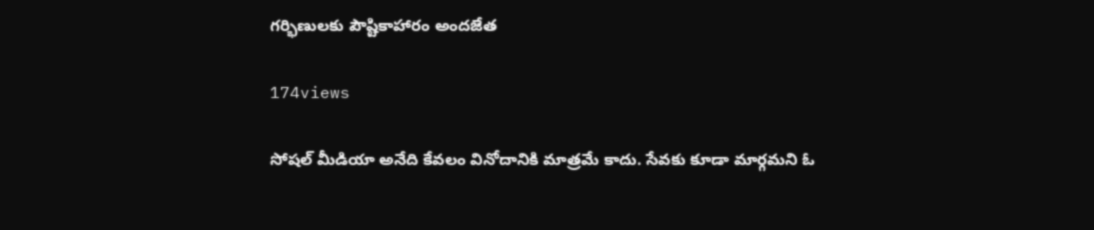గర్భిణులకు పౌష్టికాహారం అందజేత

174views

సోషల్ మీడియా అనేది కేవలం వినోదానికి మాత్రమే కాదు. సేవకు కూడా మార్గమని ఓ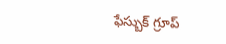ఫేస్బుక్ గ్రూప్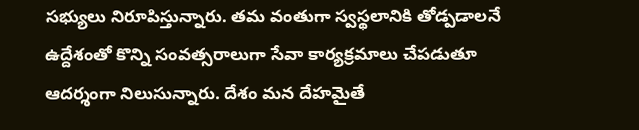సభ్యులు నిరూపిస్తున్నారు. తమ వంతుగా స్వస్థలానికి తోడ్పడాలనే ఉద్దేశంతో కొన్ని సంవత్సరాలుగా సేవా కార్యక్రమాలు చేపడుతూ ఆదర్శంగా నిలుసున్నారు. దేశం మన దేహమైతే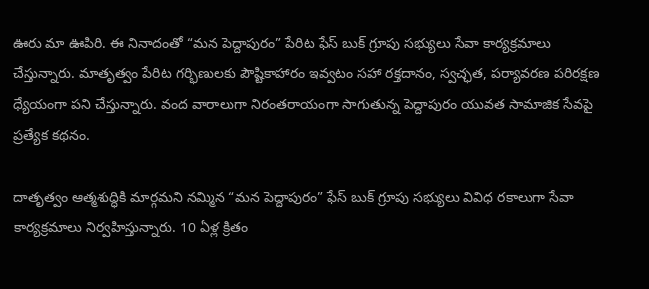ఊరు మా ఊపిరి. ఈ నినాదంతో “మన పెద్దాపురం” పేరిట ఫేస్ బుక్ గ్రూపు సభ్యులు సేవా కార్యక్రమాలు చేస్తున్నారు. మాతృత్వం పేరిట గర్భిణులకు పౌష్టికాహారం ఇవ్వటం సహా రక్తదానం, స్వచ్ఛత, పర్యావరణ పరిరక్షణ ధ్యేయంగా పని చేస్తున్నారు. వంద వారాలుగా నిరంతరాయంగా సాగుతున్న పెద్దాపురం యువత సామాజిక సేవపై ప్రత్యేక కథనం.

దాతృత్వం ఆత్మశుద్ధికి మార్గమని నమ్మిన “మన పెద్దాపురం” ఫేస్ బుక్ గ్రూపు సభ్యులు వివిధ రకాలుగా సేవా కార్యక్రమాలు నిర్వహిస్తున్నారు. 10 ఏళ్ల క్రితం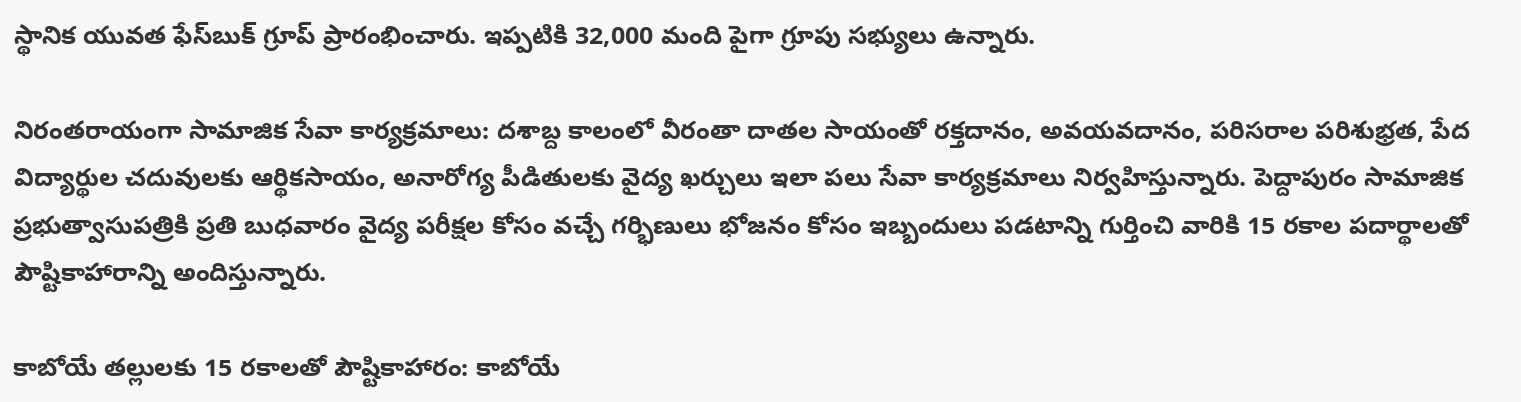స్థానిక యువత ఫేస్‌బుక్‌ గ్రూప్‌ ప్రారంభించారు. ఇప్పటికి 32,000 మంది పైగా గ్రూపు సభ్యులు ఉన్నారు.

నిరంతరాయంగా సామాజిక సేవా కార్యక్రమాలు: దశాబ్ద కాలంలో వీరంతా దాతల సాయంతో రక్తదానం, అవయవదానం, పరిసరాల పరిశుభ్రత, పేద విద్యార్థుల చదువులకు ఆర్థికసాయం, అనారోగ్య పీడితులకు వైద్య ఖర్చులు ఇలా పలు సేవా కార్యక్రమాలు నిర్వహిస్తున్నారు. పెద్దాపురం సామాజిక ప్రభుత్వాసుపత్రికి ప్రతి బుధవారం వైద్య పరీక్షల కోసం వచ్చే గర్భిణులు భోజనం కోసం ఇబ్బందులు పడటాన్ని గుర్తించి వారికి 15 రకాల పదార్థాలతో పౌష్టికాహారాన్ని అందిస్తున్నారు.

కాబోయే తల్లులకు 15 రకాలతో పౌష్టికాహారం: కాబోయే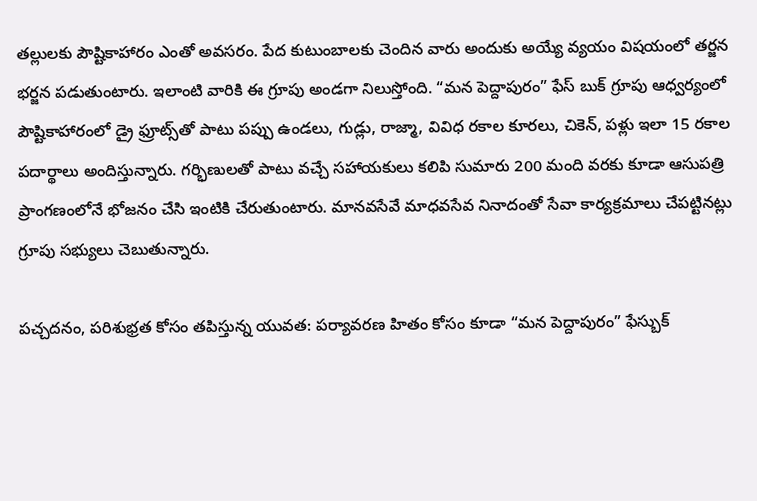తల్లులకు పౌష్టికాహారం ఎంతో అవసరం. పేద కుటుంబాలకు చెందిన వారు అందుకు అయ్యే వ్యయం విషయంలో తర్జన భర్జన పడుతుంటారు. ఇలాంటి వారికి ఈ గ్రూపు అండగా నిలుస్తోంది. “మన పెద్దాపురం” ఫేస్ బుక్ గ్రూపు ఆధ్వర్యంలో పౌష్టికాహారంలో డ్రై ఫ్రూట్స్‌తో పాటు పప్పు ఉండలు, గుడ్లు, రాజ్మా, వివిధ రకాల కూరలు, చికెన్, పళ్లు ఇలా 15 రకాల పదార్థాలు అందిస్తున్నారు. గర్భిణులతో పాటు వచ్చే సహాయకులు కలిపి సుమారు 200 మంది వరకు కూడా ఆసుపత్రి ప్రాంగణంలోనే భోజనం చేసి ఇంటికి చేరుతుంటారు. మానవసేవే మాధవసేవ నినాదంతో సేవా కార్యక్రమాలు చేపట్టినట్లు గ్రూపు సభ్యులు చెబుతున్నారు.

పచ్చదనం, పరిశుభ్రత కోసం తపిస్తున్న యువత: పర్యావరణ హితం కోసం కూడా “మన పెద్దాపురం” ఫేస్బుక్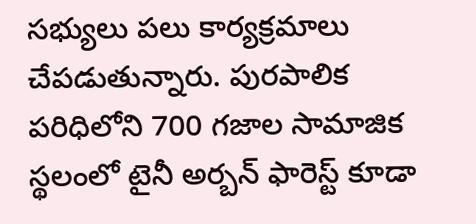సభ్యులు పలు కార్యక్రమాలు చేపడుతున్నారు. పురపాలిక పరిధిలోని 700 గజాల సామాజిక స్థలంలో టైనీ అర్బన్ ఫారెస్ట్‌ కూడా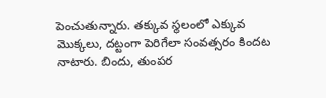పెంచుతున్నారు. తక్కువ స్థలంలో ఎక్కువ మొక్కలు, దట్టంగా పెరిగేలా సంవత్సరం కిందట నాటారు. బిందు, తుంపర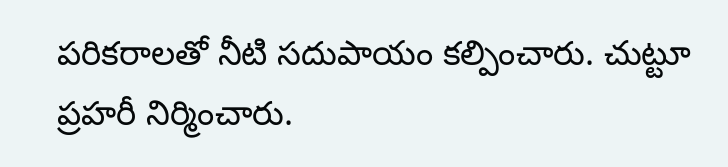పరికరాలతో నీటి సదుపాయం కల్పించారు. చుట్టూ ప్రహరీ నిర్మించారు.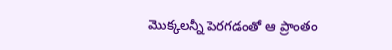మొక్కలన్నీ పెరగడంతో ఆ ప్రాంతం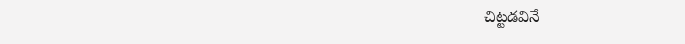చిట్టడవినే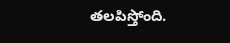తలపిస్తోంది.